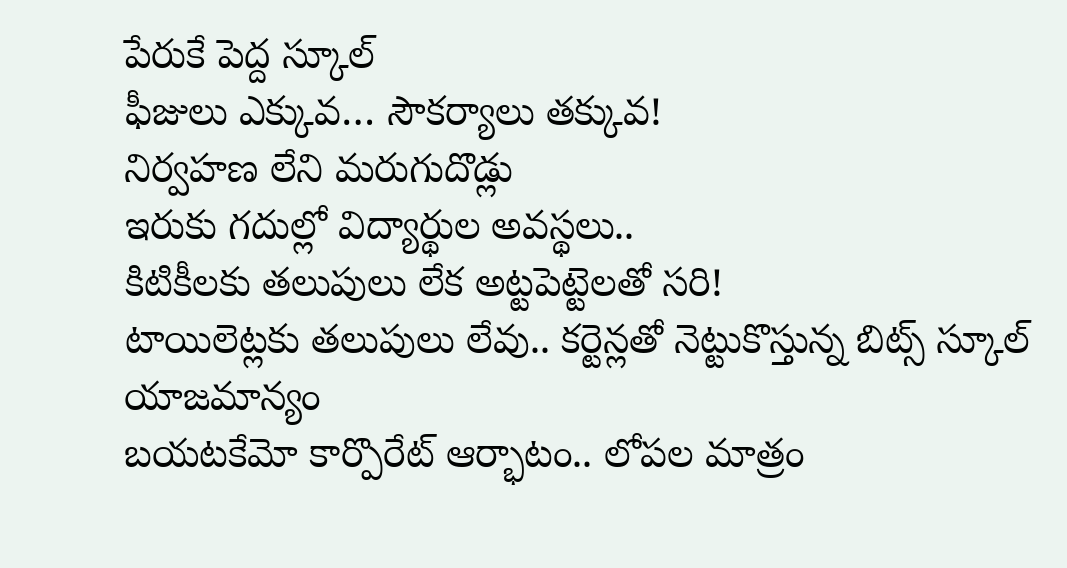పేరుకే పెద్ద స్కూల్
ఫీజులు ఎక్కువ… సౌకర్యాలు తక్కువ!
నిర్వహణ లేని మరుగుదొడ్లు
ఇరుకు గదుల్లో విద్యార్థుల అవస్థలు..
కిటికీలకు తలుపులు లేక అట్టపెట్టెలతో సరి!
టాయిలెట్లకు తలుపులు లేవు.. కర్టెన్లతో నెట్టుకొస్తున్న బిట్స్ స్కూల్ యాజమాన్యం
బయటకేమో కార్పొరేట్ ఆర్భాటం.. లోపల మాత్రం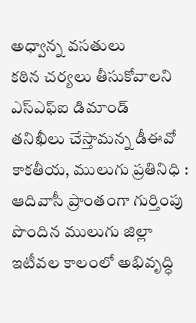అధ్వాన్న వసతులు
కఠిన చర్యలు తీసుకోవాలని ఎస్ఎఫ్ఐ డిమాండ్
తనిఖీలు చేస్తామన్న డీఈవో
కాకతీయ, ములుగు ప్రతినిధి : ఆదివాసీ ప్రాంతంగా గుర్తింపు పొందిన ములుగు జిల్లా ఇటీవల కాలంలో అభివృద్ధి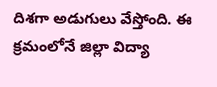దిశగా అడుగులు వేస్తోంది. ఈ క్రమంలోనే జిల్లా విద్యా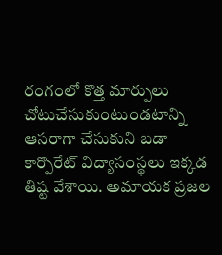రంగంలో కొత్త మార్పులు చోటుచేసుకుంటుండటాన్ని ఆసరాగా చేసుకుని బడా కార్పొరేట్ విద్యాసంస్థలు ఇక్కడ తిష్ట వేశాయి. అమాయక ప్రజల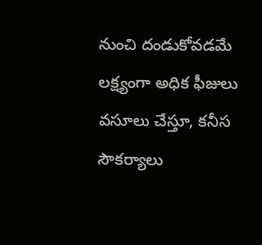నుంచి దండుకోవడమే లక్ష్యంగా అధిక ఫీజులు వసూలు చేస్తూ, కనీస సౌకర్యాలు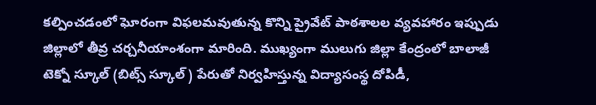కల్పించడంలో ఘోరంగా విఫలమవుతున్న కొన్ని ప్రైవేట్ పాఠశాలల వ్యవహారం ఇప్పుడు జిల్లాలో తీవ్ర చర్చనీయాంశంగా మారింది. ముఖ్యంగా ములుగు జిల్లా కేంద్రంలో బాలాజీ టెక్నో స్కూల్ (బిట్స్ స్కూల్) పేరుతో నిర్వహిస్తున్న విద్యాసంస్థ దోపిడీ,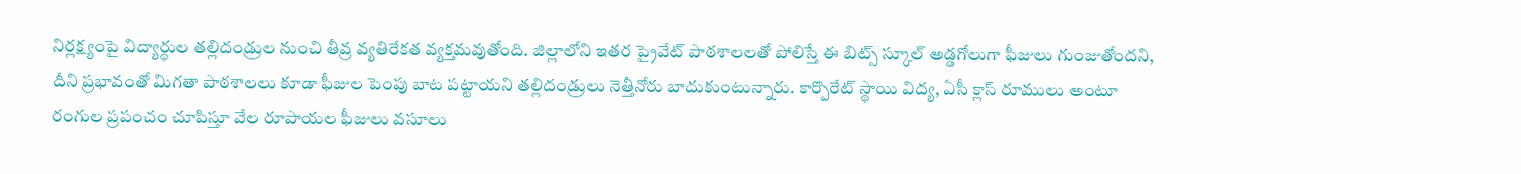నిర్లక్ష్యంపై విద్యార్థుల తల్లిదండ్రుల నుంచి తీవ్ర వ్యతిరేకత వ్యక్తమవుతోంది. జిల్లాలోని ఇతర ప్రైవేట్ పాఠశాలలతో పోలిస్తే ఈ బిట్స్ స్కూల్ అడ్డగోలుగా ఫీజులు గుంజుతోందని, దీని ప్రభావంతో మిగతా పాఠశాలలు కూడా ఫీజుల పెంపు బాట పట్టాయని తల్లిదండ్రులు నెత్తీనోరు బాదుకుంటున్నారు. కార్పొరేట్ స్థాయి విద్య, ఏసీ క్లాస్ రూములు అంటూ రంగుల ప్రపంచం చూపిస్తూ వేల రూపాయల ఫీజులు వసూలు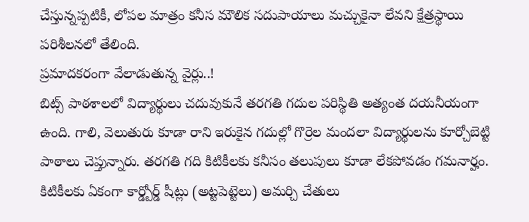చేస్తున్నప్పటికీ, లోపల మాత్రం కనీస మౌలిక సదుపాయాలు మచ్చుకైనా లేవని క్షేత్రస్థాయి పరిశీలనలో తేలింది.
ప్రమాదకరంగా వేలాడుతున్న వైర్లు..!
బిట్స్ పాఠశాలలో విద్యార్థులు చదువుకునే తరగతి గదుల పరిస్థితి అత్యంత దయనీయంగా ఉంది. గాలి, వెలుతురు కూడా రాని ఇరుకైన గదుల్లో గొర్రెల మందలా విద్యార్థులను కూర్చోబెట్టి పాఠాలు చెప్తున్నారు. తరగతి గది కిటికీలకు కనీసం తలుపులు కూడా లేకపోవడం గమనార్హం. కిటికీలకు ఏకంగా కార్డ్బోర్డ్ షీట్లు (అట్టపెట్టెలు) అమర్చి చేతులు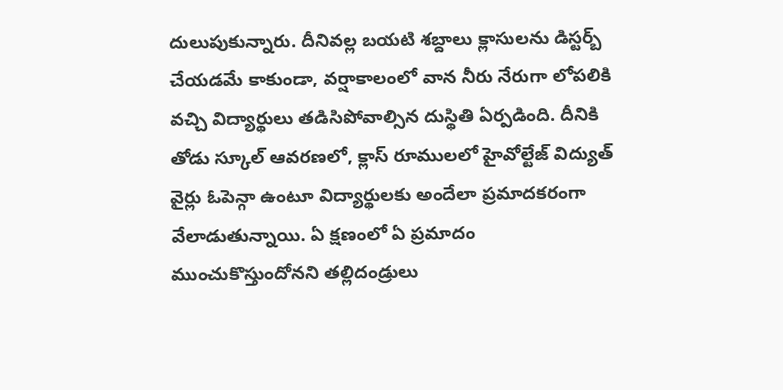దులుపుకున్నారు. దీనివల్ల బయటి శబ్దాలు క్లాసులను డిస్టర్బ్ చేయడమే కాకుండా, వర్షాకాలంలో వాన నీరు నేరుగా లోపలికి వచ్చి విద్యార్థులు తడిసిపోవాల్సిన దుస్థితి ఏర్పడింది. దీనికి తోడు స్కూల్ ఆవరణలో, క్లాస్ రూములలో హైవోల్టేజ్ విద్యుత్ వైర్లు ఓపెన్గా ఉంటూ విద్యార్థులకు అందేలా ప్రమాదకరంగా వేలాడుతున్నాయి. ఏ క్షణంలో ఏ ప్రమాదం ముంచుకొస్తుందోనని తల్లిదండ్రులు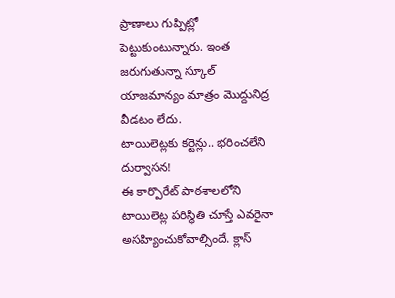ప్రాణాలు గుప్పిట్లో పెట్టుకుంటున్నారు. ఇంత జరుగుతున్నా స్కూల్ యాజమాన్యం మాత్రం మొద్దునిద్ర వీడటం లేదు.
టాయిలెట్లకు కర్టెన్లు.. భరించలేని దుర్వాసన!
ఈ కార్పొరేట్ పాఠశాలలోని టాయిలెట్ల పరిస్థితి చూస్తే ఎవరైనా అసహ్యించుకోవాల్సిందే. క్లాస్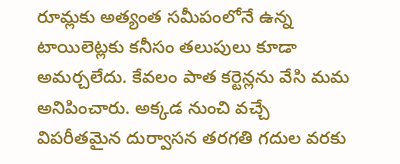రూమ్లకు అత్యంత సమీపంలోనే ఉన్న టాయిలెట్లకు కనీసం తలుపులు కూడా అమర్చలేదు. కేవలం పాత కర్టెన్లను వేసి మమ అనిపించారు. అక్కడ నుంచి వచ్చే విపరీతమైన దుర్వాసన తరగతి గదుల వరకు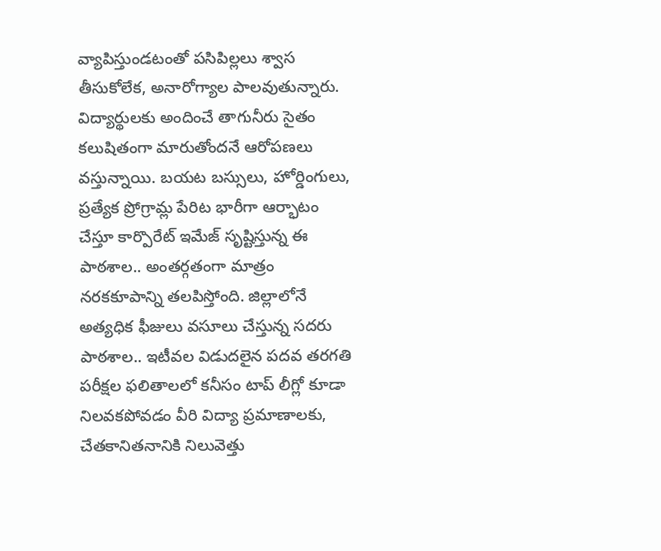వ్యాపిస్తుండటంతో పసిపిల్లలు శ్వాస తీసుకోలేక, అనారోగ్యాల పాలవుతున్నారు. విద్యార్థులకు అందించే తాగునీరు సైతం కలుషితంగా మారుతోందనే ఆరోపణలు వస్తున్నాయి. బయట బస్సులు, హోర్డింగులు, ప్రత్యేక ప్రోగ్రామ్ల పేరిట భారీగా ఆర్భాటం చేస్తూ కార్పొరేట్ ఇమేజ్ సృష్టిస్తున్న ఈ పాఠశాల.. అంతర్గతంగా మాత్రం నరకకూపాన్ని తలపిస్తోంది. జిల్లాలోనే అత్యధిక ఫీజులు వసూలు చేస్తున్న సదరు పాఠశాల.. ఇటీవల విడుదలైన పదవ తరగతి పరీక్షల ఫలితాలలో కనీసం టాప్ లీగ్లో కూడా నిలవకపోవడం వీరి విద్యా ప్రమాణాలకు, చేతకానితనానికి నిలువెత్తు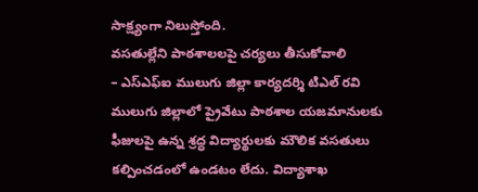సాక్ష్యంగా నిలుస్తోంది.
వసతుల్లేని పాఠశాలలపై చర్యలు తీసుకోవాలి
– ఎస్ఎఫ్ఐ ములుగు జిల్లా కార్యదర్శి టిఎల్ రవి
ములుగు జిల్లాలో ప్రైవేటు పాఠశాల యజమానులకు ఫీజులపై ఉన్న శ్రద్ధ విద్యార్థులకు మౌలిక వసతులు కల్పించడంలో ఉండటం లేదు. విద్యాశాఖ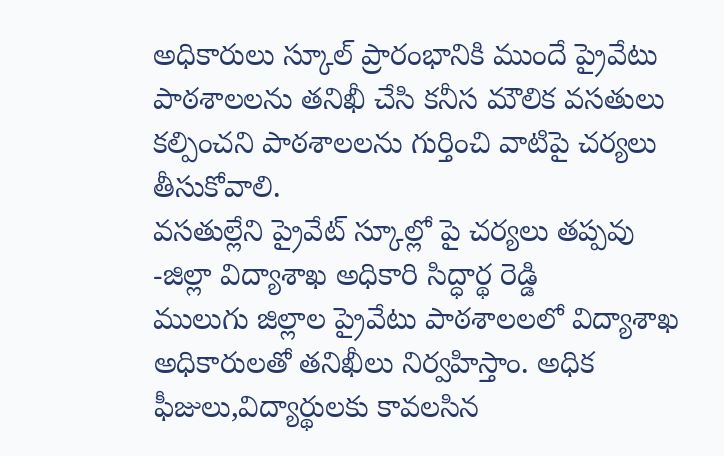అధికారులు స్కూల్ ప్రారంభానికి ముందే ప్రైవేటు పాఠశాలలను తనిఖీ చేసి కనీస మౌలిక వసతులు కల్పించని పాఠశాలలను గుర్తించి వాటిపై చర్యలు తీసుకోవాలి.
వసతుల్లేని ప్రైవేట్ స్కూల్లో పై చర్యలు తప్పవు
-జిల్లా విద్యాశాఖ అధికారి సిద్ధార్థ రెడ్డి
ములుగు జిల్లాల ప్రైవేటు పాఠశాలలలో విద్యాశాఖ అధికారులతో తనిఖీలు నిర్వహిస్తాం. అధిక ఫీజులు,విద్యార్థులకు కావలసిన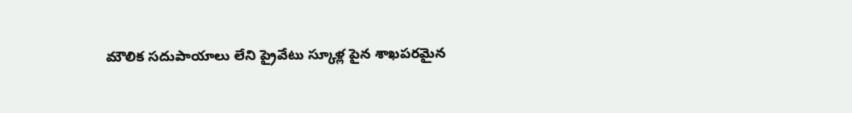మౌలిక సదుపాయాలు లేని ప్రైవేటు స్కూళ్ల పైన శాఖపరమైన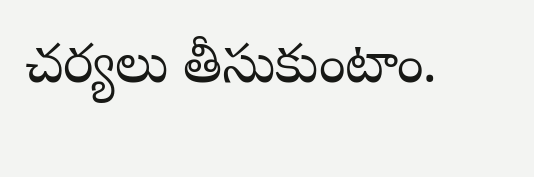చర్యలు తీసుకుంటాం.